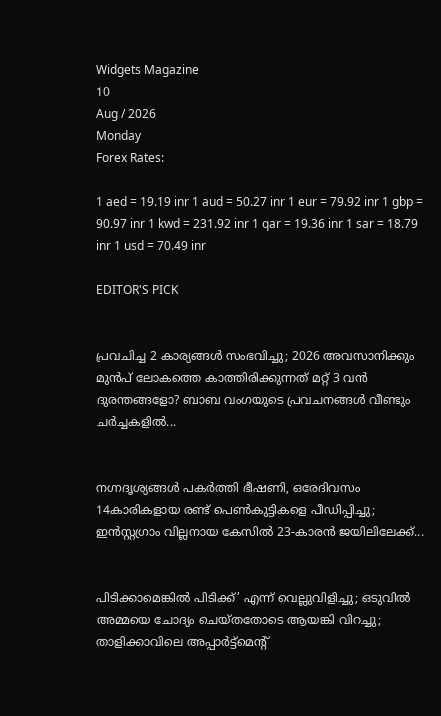Widgets Magazine
10
Aug / 2026
Monday
Forex Rates:

1 aed = 19.19 inr 1 aud = 50.27 inr 1 eur = 79.92 inr 1 gbp = 90.97 inr 1 kwd = 231.92 inr 1 qar = 19.36 inr 1 sar = 18.79 inr 1 usd = 70.49 inr

EDITOR'S PICK


പ്രവചിച്ച 2 കാര്യങ്ങൾ സംഭവിച്ചു; 2026 അവസാനിക്കും മുൻപ് ലോകത്തെ കാത്തിരിക്കുന്നത് മറ്റ് 3 വൻ ദുരന്തങ്ങളോ? ബാബ വംഗയുടെ പ്രവചനങ്ങൾ വീണ്ടും ചർച്ചകളിൽ...


നഗ്നദൃശ്യങ്ങൾ പകർത്തി ഭീഷണി, ഒരേദിവസം 14കാരികളായ രണ്ട് പെൺകുട്ടികളെ പീഡിപ്പിച്ചു; ഇൻസ്റ്റഗ്രാം വില്ലനായ കേസിൽ 23-കാരൻ ജയിലിലേക്ക്...


പിടിക്കാമെങ്കിൽ പിടിക്ക്’ എന്ന് വെല്ലുവിളിച്ചു; ഒടുവിൽ അമ്മയെ ചോദ്യം ചെയ്തതോടെ ആയങ്കി വിറച്ചു; താളിക്കാവിലെ അപ്പാർട്ട്മെന്റ്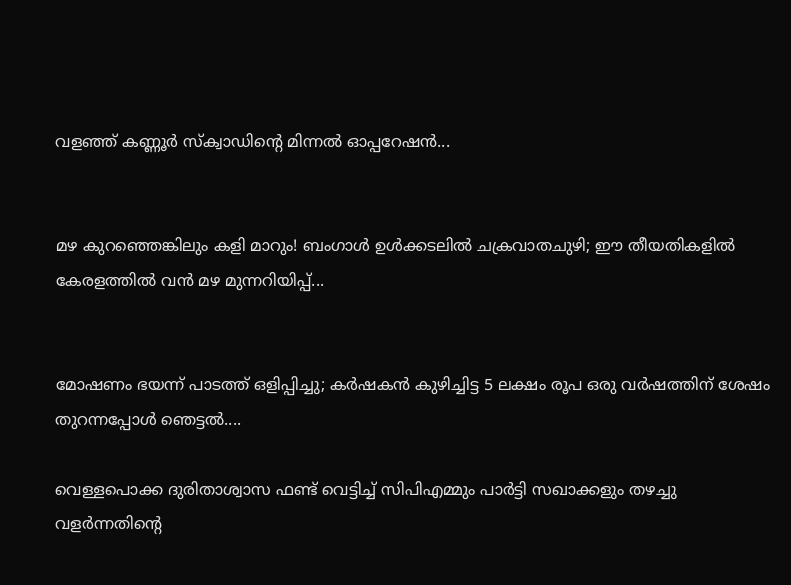വളഞ്ഞ് കണ്ണൂർ സ്ക്വാഡിന്റെ മിന്നൽ ഓപ്പറേഷൻ...


മഴ കുറഞ്ഞെങ്കിലും കളി മാറും! ബംഗാൾ ഉൾക്കടലിൽ ചക്രവാതചുഴി; ഈ തീയതികളിൽ കേരളത്തിൽ വൻ മഴ മുന്നറിയിപ്പ്...


മോഷണം ഭയന്ന് പാടത്ത് ഒളിപ്പിച്ചു; കർഷകൻ കുഴിച്ചിട്ട 5 ലക്ഷം രൂപ ഒരു വർഷത്തിന് ശേഷം തുറന്നപ്പോൾ ഞെട്ടൽ....

വെള്ളപൊക്ക ദുരിതാശ്വാസ ഫണ്ട് വെട്ടിച്ച് സിപിഎമ്മും പാര്‍ട്ടി സഖാക്കളും തഴച്ചു വളര്‍ന്നതിന്റെ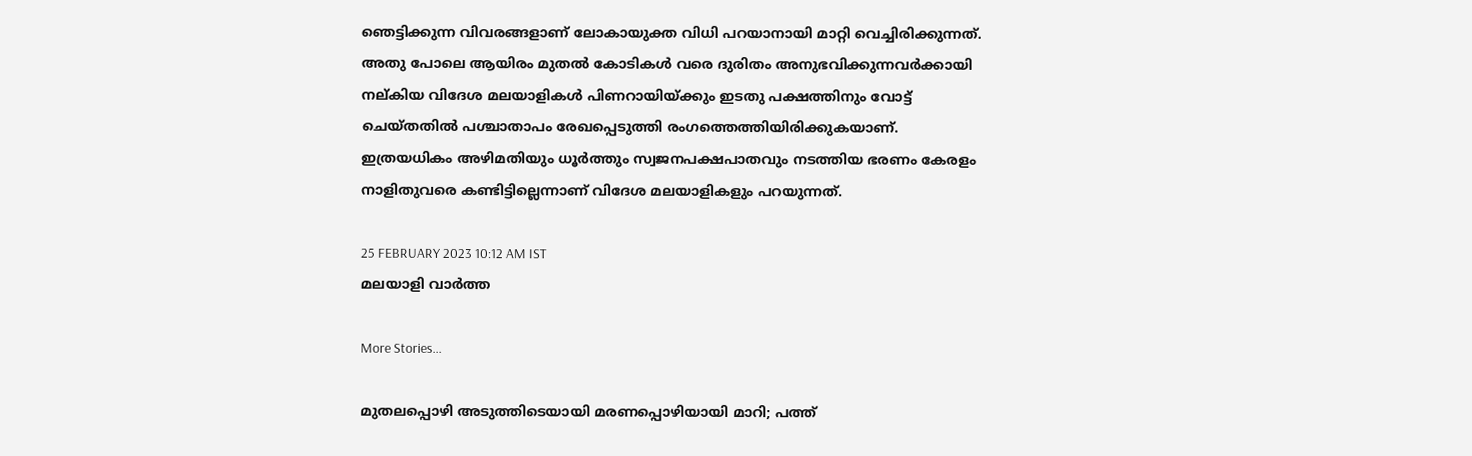ഞെട്ടിക്കുന്ന വിവരങ്ങളാണ് ലോകായുക്ത വിധി പറയാനായി മാറ്റി വെച്ചിരിക്കുന്നത്. അതു പോലെ ആയിരം മുതല്‍ കോടികള്‍ വരെ ദുരിതം അനുഭവിക്കുന്നവര്‍ക്കായി നല്കിയ വിദേശ മലയാളികള്‍ പിണറായിയ്ക്കും ഇടതു പക്ഷത്തിനും വോട്ട് ചെയ്തതില്‍ പശ്ചാതാപം രേഖപ്പെടുത്തി രംഗത്തെത്തിയിരിക്കുകയാണ്. ഇത്രയധികം അഴിമതിയും ധൂര്‍ത്തും സ്വജനപക്ഷപാതവും നടത്തിയ ഭരണം കേരളം നാളിതുവരെ കണ്ടിട്ടില്ലെന്നാണ് വിദേശ മലയാളികളും പറയുന്നത്.

25 FEBRUARY 2023 10:12 AM IST
മലയാളി വാര്‍ത്ത

More Stories...

മുതലപ്പൊഴി അടുത്തിടെയായി മരണപ്പൊഴിയായി മാറി; പത്ത്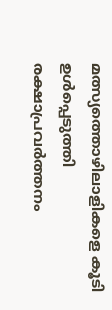മത്സ്യത്തൊഴിലാളികളെ കൂടി ഉൾപ്പെടുത്തി രക്ഷാപ്രവർത്തനം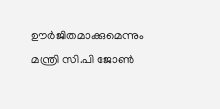ഊർജിതമാക്കുമെന്നും മന്ത്രി സി.പി ജോൺ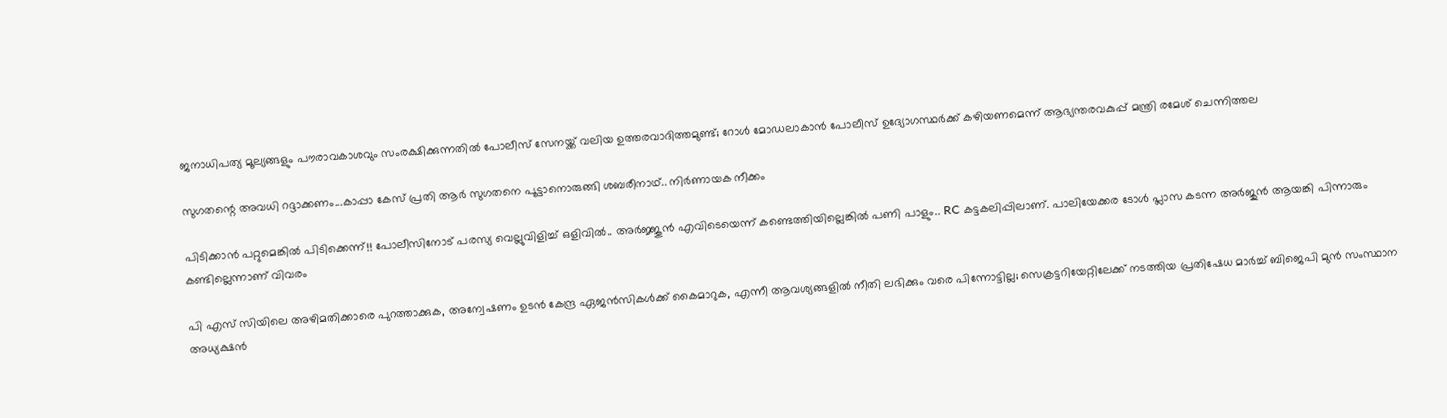ജനാധിപത്യ മൂല്യങ്ങളും പൗരാവകാശവും സംരക്ഷിക്കുന്നതില്‍ പോലീസ് സേനയ്ക്ക് വലിയ ഉത്തരവാദിത്തമുണ്ട്; റോള്‍ മോഡലാകാന്‍ പോലീസ് ഉദ്യോഗസ്ഥര്‍ക്ക് കഴിയണമെന്ന് ആഭ്യന്തരവകുപ്പ് മന്ത്രി രമേശ് ചെന്നിത്തല

സുഗതന്റെ അവധി റദ്ദാക്കണം...കാപ്പാ കേസ് പ്രതി ആർ സുഗതനെ പൂട്ടാനൊരുങ്ങി ശബരീനാഥ്.. നിർണായക നീക്കം

പിടിക്കാൻ പറ്റുമെങ്കിൽ പിടിക്കെന്ന്!! പോലീസിനോട് പരസ്യ വെല്ലുവിളിച്ച് ഒളിവിൽ.. അർജ്ജുൻ എവിടെയെന്ന് കണ്ടെത്തിയില്ലെങ്കിൽ പണി പാളും.. RC കട്ടകലിപ്പിലാണ്. പാലിയേക്കര ടോൾ പ്ലാസ കടന്ന അർജുൻ ആയങ്കി പിന്നാരും കണ്ടില്ലെന്നാണ് വിവരം

പി എസ് സിയിലെ അഴിമതിക്കാരെ പുറത്താക്കുക, അന്വേഷണം ഉടൻ കേന്ദ്ര ഏജൻസികൾക്ക് കൈമാറുക, എന്നീ ആവശ്യങ്ങളിൽ നീതി ലഭിക്കും വരെ പിന്നോട്ടില്ല; സെക്രട്ടറിയേറ്റിലേക്ക് നടത്തിയ പ്രതിഷേധ മാർച്ച് ബിജെപി മുൻ സംസ്ഥാന അധ്യക്ഷൻ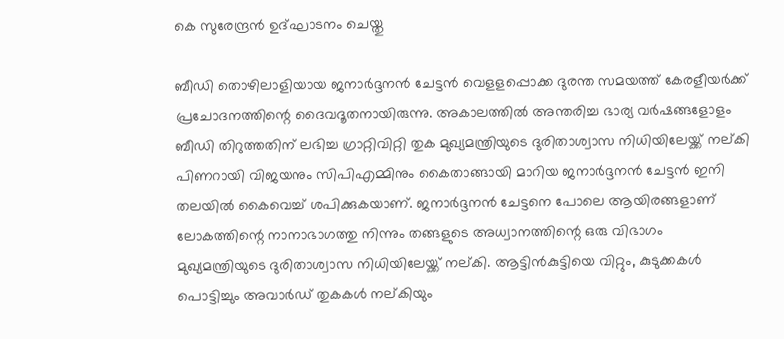കെ സുരേന്ദ്രൻ ഉദ്ഘാടനം ചെയ്തു

ബീഡി തൊഴിലാളിയായ ജനാര്‍ദ്ദനന്‍ ചേട്ടന്‍ വെളളപ്പൊക്ക ദുരന്ത സമയത്ത് കേരളീയര്‍ക്ക് പ്രചോദനത്തിന്റെ ദൈവദൂതനായിരുന്നു. അകാലത്തില്‍ അന്തരിച്ച ഭാര്യ വര്‍ഷങ്ങളോളം ബീഡി തിറുത്തതിന് ലഭിച്ച ഗ്രാറ്റിവിറ്റി തുക മുഖ്യമന്ത്രിയുടെ ദുരിതാശ്വാസ നിധിയിലേയ്ക്ക് നല്കി പിണറായി വിജയനും സിപിഎമ്മിനും കൈതാങ്ങായി മാറിയ ജനാര്‍ദ്ദനന്‍ ചേട്ടന്‍ ഇനി തലയില്‍ കൈവെച്ച് ശപിക്കുകയാണ്. ജനാര്‍ദ്ദനന്‍ ചേട്ടനെ പോലെ ആയിരങ്ങളാണ് ലോകത്തിന്റെ നാനാഭാഗത്തു നിന്നും തങ്ങളുടെ അധ്വാനത്തിന്റെ ഒരു വിഭാഗം മുഖ്യമന്ത്രിയുടെ ദുരിതാശ്വാസ നിധിയിലേയ്ക്ക് നല്കി. ആട്ടിന്‍കുട്ടിയെ വിറ്റും, കുടുക്കകള്‍ പൊട്ടിച്ചും അവാര്‍ഡ് തുകകള്‍ നല്കിയും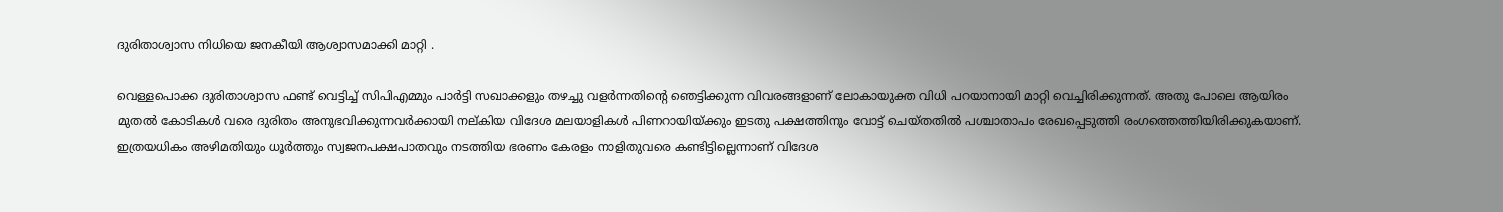ദുരിതാശ്വാസ നിധിയെ ജനകീയി ആശ്വാസമാക്കി മാറ്റി .

വെള്ളപൊക്ക ദുരിതാശ്വാസ ഫണ്ട് വെട്ടിച്ച് സിപിഎമ്മും പാര്‍ട്ടി സഖാക്കളും തഴച്ചു വളര്‍ന്നതിന്റെ ഞെട്ടിക്കുന്ന വിവരങ്ങളാണ് ലോകായുക്ത വിധി പറയാനായി മാറ്റി വെച്ചിരിക്കുന്നത്. അതു പോലെ ആയിരം മുതല്‍ കോടികള്‍ വരെ ദുരിതം അനുഭവിക്കുന്നവര്‍ക്കായി നല്കിയ വിദേശ മലയാളികള്‍ പിണറായിയ്ക്കും ഇടതു പക്ഷത്തിനും വോട്ട് ചെയ്തതില്‍ പശ്ചാതാപം രേഖപ്പെടുത്തി രംഗത്തെത്തിയിരിക്കുകയാണ്. ഇത്രയധികം അഴിമതിയും ധൂര്‍ത്തും സ്വജനപക്ഷപാതവും നടത്തിയ ഭരണം കേരളം നാളിതുവരെ കണ്ടിട്ടില്ലെന്നാണ് വിദേശ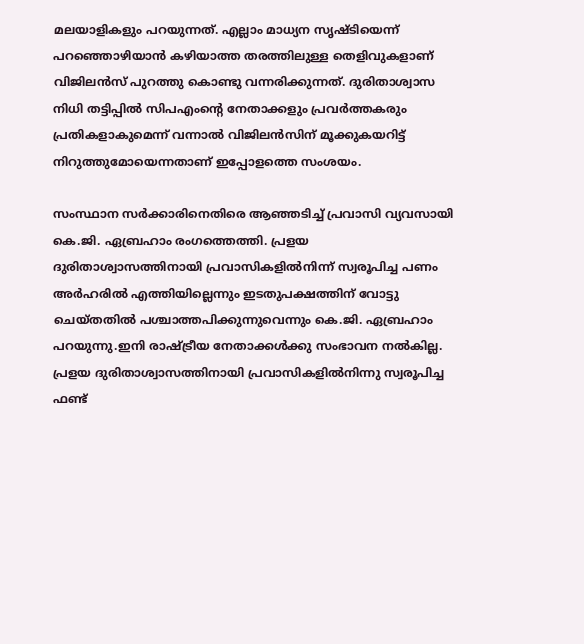മലയാളികളും പറയുന്നത്. എല്ലാം മാധ്യന സൃഷ്ടിയെന്ന് പറഞ്ഞൊഴിയാന്‍ കഴിയാത്ത തരത്തിലുള്ള തെളിവുകളാണ് വിജിലന്‍സ് പുറത്തു കൊണ്ടു വന്നരിക്കുന്നത്. ദുരിതാശ്വാസ നിധി തട്ടിപ്പില്‍ സിപഎംന്റെ നേതാക്കളും പ്രവര്‍ത്തകരും പ്രതികളാകുമെന്ന് വന്നാല്‍ വിജിലന്‍സിന് മൂക്കുകയറിട്ട് നിറുത്തുമോയെന്നതാണ് ഇപ്പോളത്തെ സംശയം.

സംസ്ഥാന സര്‍ക്കാരിനെതിരെ ആഞ്ഞടിച്ച് പ്രവാസി വ്യവസായി കെ.ജി. ഏബ്രഹാം രംഗത്തെത്തി. പ്രളയ ദുരിതാശ്വാസത്തിനായി പ്രവാസികളില്‍നിന്ന് സ്വരൂപിച്ച പണം അര്‍ഹരില്‍ എത്തിയില്ലെന്നും ഇടതുപക്ഷത്തിന് വോട്ടു ചെയ്തതില്‍ പശ്ചാത്തപിക്കുന്നുവെന്നും കെ.ജി. ഏബ്രഹാം പറയുന്നു.ഇനി രാഷ്ട്രീയ നേതാക്കള്‍ക്കു സംഭാവന നല്‍കില്ല. പ്രളയ ദുരിതാശ്വാസത്തിനായി പ്രവാസികളില്‍നിന്നു സ്വരൂപിച്ച ഫണ്ട്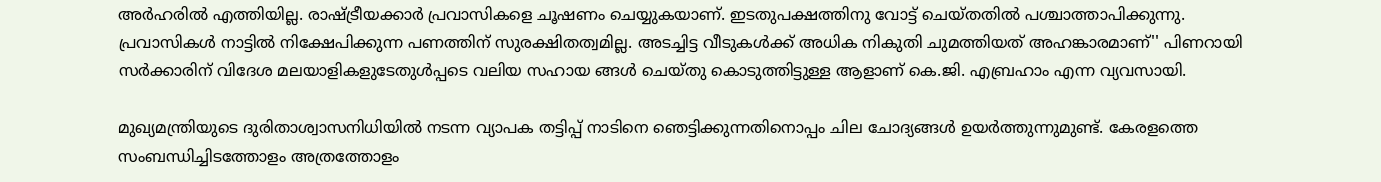അര്‍ഹരില്‍ എത്തിയില്ല. രാഷ്ട്രീയക്കാര്‍ പ്രവാസികളെ ചൂഷണം ചെയ്യുകയാണ്. ഇടതുപക്ഷത്തിനു വോട്ട് ചെയ്തതില്‍ പശ്ചാത്താപിക്കുന്നു. പ്രവാസികള്‍ നാട്ടില്‍ നിക്ഷേപിക്കുന്ന പണത്തിന് സുരക്ഷിതത്വമില്ല. അടച്ചിട്ട വീടുകള്‍ക്ക് അധിക നികുതി ചുമത്തിയത് അഹങ്കാരമാണ്'' പിണറായി സര്‍ക്കാരിന് വിദേശ മലയാളികളുടേതുള്‍പ്പടെ വലിയ സഹായ ങ്ങള്‍ ചെയ്തു കൊടുത്തിട്ടുള്ള ആളാണ് കെ.ജി. എബ്രഹാം എന്ന വ്യവസായി.

മുഖ്യമന്ത്രിയുടെ ദുരിതാശ്വാസനിധിയില്‍ നടന്ന വ്യാപക തട്ടിപ്പ് നാടിനെ ഞെട്ടിക്കുന്നതിനൊപ്പം ചില ചോദ്യങ്ങള്‍ ഉയര്‍ത്തുന്നുമുണ്ട്. കേരളത്തെ സംബന്ധിച്ചിടത്തോളം അത്രത്തോളം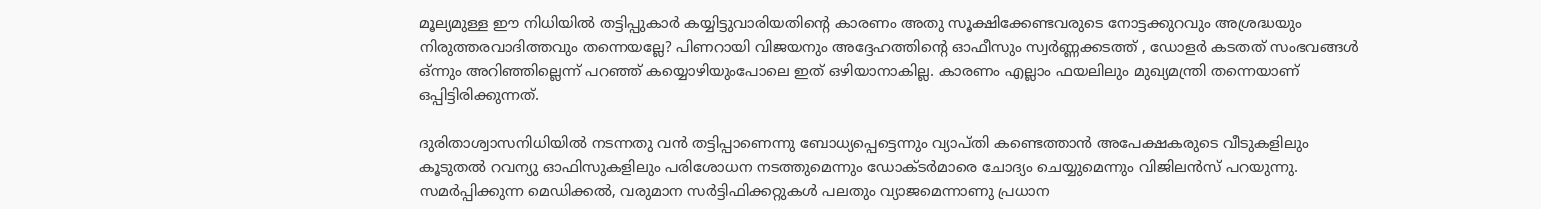മൂല്യമുള്ള ഈ നിധിയില്‍ തട്ടിപ്പുകാര്‍ കയ്യിട്ടുവാരിയതിന്റെ കാരണം അതു സൂക്ഷിക്കേണ്ടവരുടെ നോട്ടക്കുറവും അശ്രദ്ധയും നിരുത്തരവാദിത്തവും തന്നെയല്ലേ? പിണറായി വിജയനും അദ്ദേഹത്തിന്റെ ഓഫീസും സ്വര്‍ണ്ണക്കടത്ത് , ഡോളര്‍ കടതത് സംഭവങ്ങള്‍ ഒ്ന്നും അറിഞ്ഞില്ലെന്ന് പറഞ്ഞ് കയ്യൊഴിയുംപോലെ ഇത് ഒഴിയാനാകില്ല. കാരണം എല്ലാം ഫയലിലും മുഖ്യമന്ത്രി തന്നെയാണ് ഒപ്പിട്ടിരിക്കുന്നത്.

ദുരിതാശ്വാസനിധിയില്‍ നടന്നതു വന്‍ തട്ടിപ്പാണെന്നു ബോധ്യപ്പെട്ടെന്നും വ്യാപ്തി കണ്ടെത്താന്‍ അപേക്ഷകരുടെ വീടുകളിലും കൂടുതല്‍ റവന്യു ഓഫിസുകളിലും പരിശോധന നടത്തുമെന്നും ഡോക്ടര്‍മാരെ ചോദ്യം ചെയ്യുമെന്നും വിജിലന്‍സ് പറയുന്നു. സമര്‍പ്പിക്കുന്ന മെഡിക്കല്‍, വരുമാന സര്‍ട്ടിഫിക്കറ്റുകള്‍ പലതും വ്യാജമെന്നാണു പ്രധാന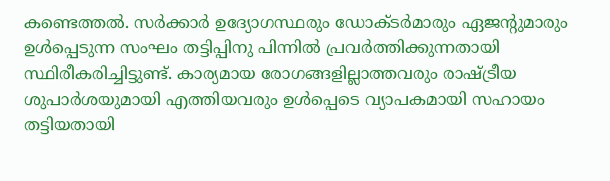കണ്ടെത്തല്‍. സര്‍ക്കാര്‍ ഉദ്യോഗസ്ഥരും ഡോക്ടര്‍മാരും ഏജന്റുമാരും ഉള്‍പ്പെടുന്ന സംഘം തട്ടിപ്പിനു പിന്നില്‍ പ്രവര്‍ത്തിക്കുന്നതായി സ്ഥിരീകരിച്ചിട്ടുണ്ട്. കാര്യമായ രോഗങ്ങളില്ലാത്തവരും രാഷ്ട്രീയ ശുപാര്‍ശയുമായി എത്തിയവരും ഉള്‍പ്പെടെ വ്യാപകമായി സഹായം തട്ടിയതായി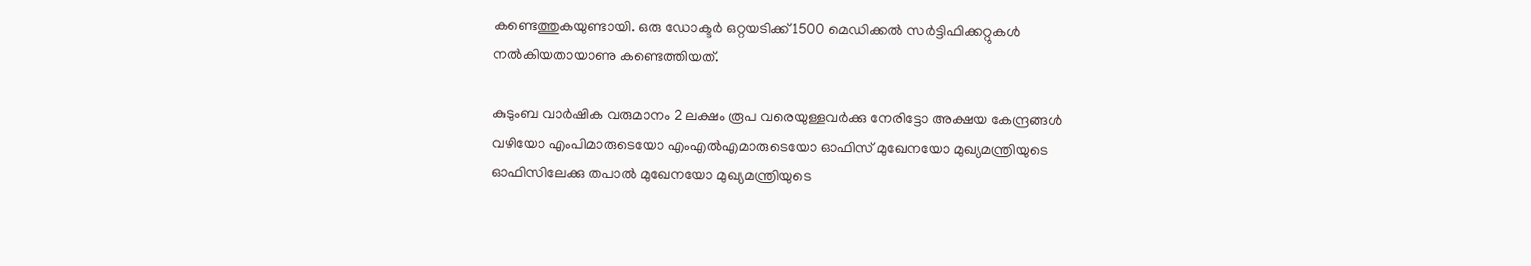കണ്ടെത്തുകയുണ്ടായി. ഒരു ഡോക്ടര്‍ ഒറ്റയടിക്ക് 1500 മെഡിക്കല്‍ സര്‍ട്ടിഫിക്കറ്റുകള്‍ നല്‍കിയതായാണു കണ്ടെത്തിയത്.

കുടുംബ വാര്‍ഷിക വരുമാനം 2 ലക്ഷം രൂപ വരെയുള്ളവര്‍ക്കു നേരിട്ടോ അക്ഷയ കേന്ദ്രങ്ങള്‍ വഴിയോ എംപിമാരുടെയോ എംഎല്‍എമാരുടെയോ ഓഫിസ് മുഖേനയോ മുഖ്യമന്ത്രിയുടെ ഓഫിസിലേക്കു തപാല്‍ മുഖേനയോ മുഖ്യമന്ത്രിയുടെ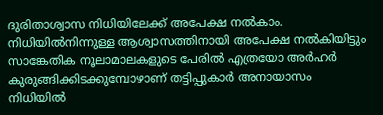ദുരിതാശ്വാസ നിധിയിലേക്ക് അപേക്ഷ നല്‍കാം. നിധിയില്‍നിന്നുള്ള ആശ്വാസത്തിനായി അപേക്ഷ നല്‍കിയിട്ടും സാങ്കേതിക നൂലാമാലകളുടെ പേരില്‍ എത്രയോ അര്‍ഹര്‍ കുരുങ്ങിക്കിടക്കുമ്പോഴാണ് തട്ടിപ്പുകാര്‍ അനായാസം നിധിയില്‍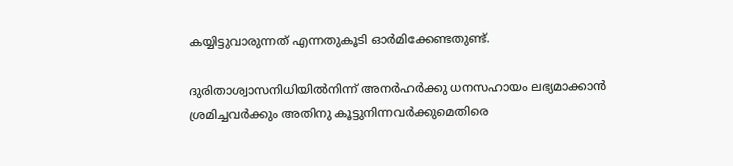കയ്യിട്ടുവാരുന്നത് എന്നതുകൂടി ഓര്‍മിക്കേണ്ടതുണ്ട്.

ദുരിതാശ്വാസനിധിയില്‍നിന്ന് അനര്‍ഹര്‍ക്കു ധനസഹായം ലഭ്യമാക്കാന്‍ ശ്രമിച്ചവര്‍ക്കും അതിനു കൂട്ടുനിന്നവര്‍ക്കുമെതിരെ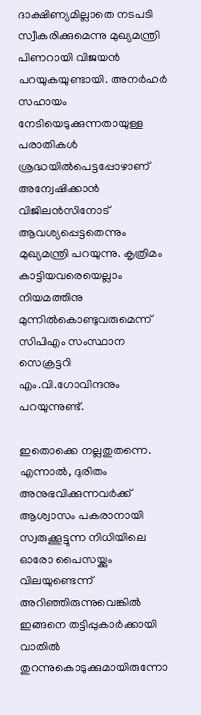ദാക്ഷിണ്യമില്ലാതെ നടപടി സ്വീകരിക്കുമെന്നു മുഖ്യമന്ത്രി പിണറായി വിജയന്‍ പറയുകയുണ്ടായി. അനര്‍ഹര്‍ സഹായം നേടിയെടുക്കുന്നതായുള്ള പരാതികള്‍ ശ്രദ്ധയില്‍പെട്ടപ്പോഴാണ് അന്വേഷിക്കാന്‍ വിജിലന്‍സിനോട് ആവശ്യപ്പെട്ടതെന്നും മുഖ്യമന്ത്രി പറയുന്നു. കൃത്രിമം കാട്ടിയവരെയെല്ലാം നിയമത്തിനു മുന്നില്‍കൊണ്ടുവരുമെന്ന് സിപിഎം സംസ്ഥാന സെക്രട്ടറി എം.വി.ഗോവിന്ദനും പറയുന്നുണ്ട്.

ഇതൊക്കെ നല്ലതുതന്നെ. എന്നാല്‍, ദുരിതം അനുഭവിക്കുന്നവര്‍ക്ക് ആശ്വാസം പകരാനായി സ്വരുക്കൂട്ടുന്ന നിധിയിലെ ഓരോ പൈസയ്ക്കും വിലയുണ്ടെന്ന് അറിഞ്ഞിരുന്നുവെങ്കില്‍ ഇങ്ങനെ തട്ടിപ്പുകാര്‍ക്കായി വാതില്‍ തുറന്നുകൊടുക്കുമായിരുന്നോ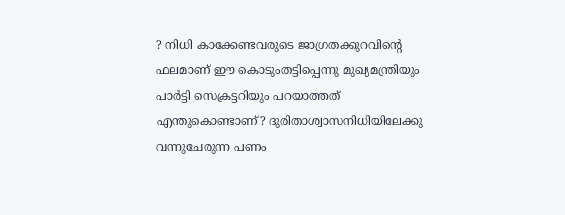? നിധി കാക്കേണ്ടവരുടെ ജാഗ്രതക്കുറവിന്റെ ഫലമാണ് ഈ കൊടുംതട്ടിപ്പെന്നു മുഖ്യമന്ത്രിയും പാര്‍ട്ടി സെക്രട്ടറിയും പറയാത്തത് എന്തുകൊണ്ടാണ്? ദുരിതാശ്വാസനിധിയിലേക്കു വന്നുചേരുന്ന പണം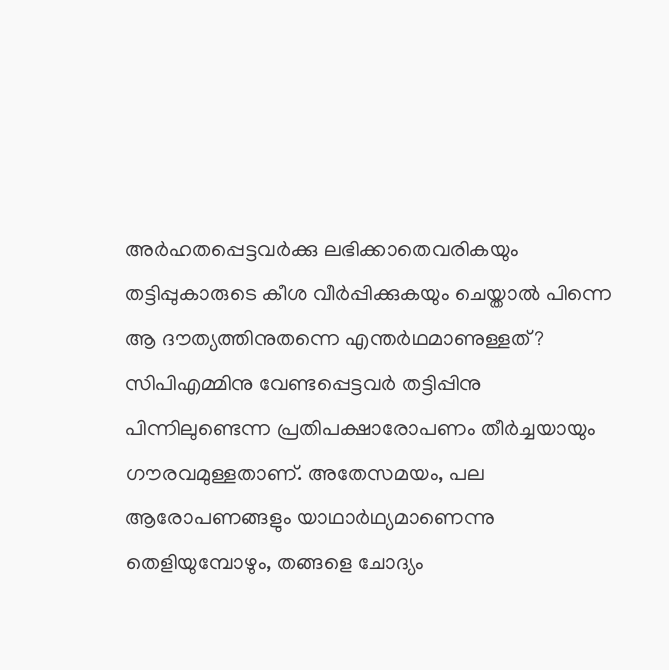അര്‍ഹതപ്പെട്ടവര്‍ക്കു ലഭിക്കാതെവരികയും തട്ടിപ്പുകാരുടെ കീശ വീര്‍പ്പിക്കുകയും ചെയ്താല്‍ പിന്നെ ആ ദൗത്യത്തിനുതന്നെ എന്തര്‍ഥമാണുള്ളത്? സിപിഎമ്മിനു വേണ്ടപ്പെട്ടവര്‍ തട്ടിപ്പിനു പിന്നിലുണ്ടെന്ന പ്രതിപക്ഷാരോപണം തീര്‍ച്ചയായും ഗൗരവമുള്ളതാണ്. അതേസമയം, പല ആരോപണങ്ങളും യാഥാര്‍ഥ്യമാണെന്നു തെളിയുമ്പോഴും, തങ്ങളെ ചോദ്യം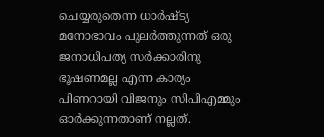ചെയ്യരുതെന്ന ധാര്‍ഷ്ട്യ മനോഭാവം പുലര്‍ത്തുന്നത് ഒരു ജനാധിപത്യ സര്‍ക്കാരിനു ഭൂഷണമല്ല എന്ന കാര്യം പിണറായി വിജനും സിപിഎമ്മും ഓര്‍ക്കുന്നതാണ് നല്ലത്.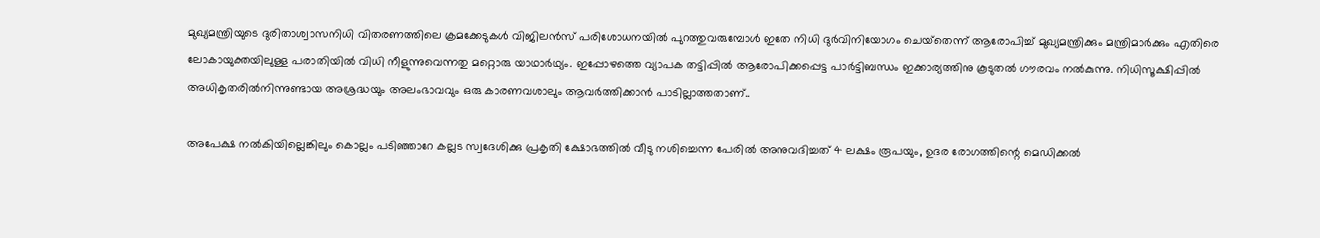മുഖ്യമന്ത്രിയുടെ ദുരിതാശ്വാസനിധി വിതരണത്തിലെ ക്രമക്കേടുകള്‍ വിജിലന്‍സ് പരിശോധനയില്‍ പുറത്തുവരുമ്പോള്‍ ഇതേ നിധി ദുര്‍വിനിയോഗം ചെയ്‌തെന്ന് ആരോപിച്ച് മുഖ്യമന്ത്രിക്കും മന്ത്രിമാര്‍ക്കും എതിരെ ലോകായുക്തയിലുള്ള പരാതിയില്‍ വിധി നീളുന്നുവെന്നതു മറ്റൊരു യാഥാര്‍ഥ്യം. ഇപ്പോഴത്തെ വ്യാപക തട്ടിപ്പില്‍ ആരോപിക്കപ്പെട്ട പാര്‍ട്ടിബന്ധം ഇക്കാര്യത്തിനു കൂടുതല്‍ ഗൗരവം നല്‍കുന്നു. നിധിസൂക്ഷിപ്പില്‍ അധികൃതരില്‍നിന്നുണ്ടായ അശ്രദ്ധയും അലംഭാവവും ഒരു കാരണവശാലും ആവര്‍ത്തിക്കാന്‍ പാടില്ലാത്തതാണ്..

അപേക്ഷ നല്‍കിയില്ലെങ്കിലും കൊല്ലം പടിഞ്ഞാറേ കല്ലട സ്വദേശിക്കു പ്രകൃതി ക്ഷോഭത്തില്‍ വീടു നശിച്ചെന്ന പേരില്‍ അനുവദിച്ചത് 4 ലക്ഷം രൂപയും, ഉദര രോഗത്തിന്റെ മെഡിക്കല്‍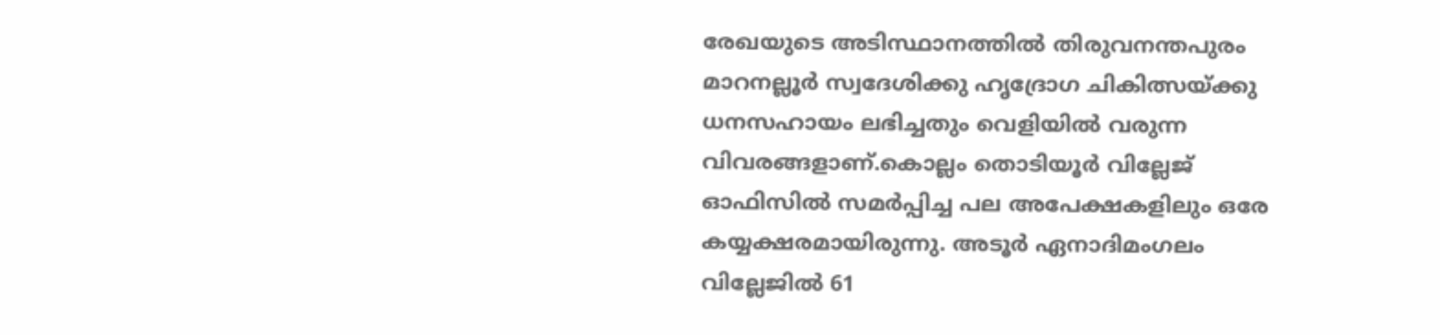രേഖയുടെ അടിസ്ഥാനത്തില്‍ തിരുവനന്തപുരം മാറനല്ലൂര്‍ സ്വദേശിക്കു ഹൃദ്രോഗ ചികിത്സയ്ക്കു ധനസഹായം ലഭിച്ചതും വെളിയില്‍ വരുന്ന വിവരങ്ങളാണ്.കൊല്ലം തൊടിയൂര്‍ വില്ലേജ് ഓഫിസില്‍ സമര്‍പ്പിച്ച പല അപേക്ഷകളിലും ഒരേ കയ്യക്ഷരമായിരുന്നു. അടൂര്‍ ഏനാദിമംഗലം വില്ലേജില്‍ 61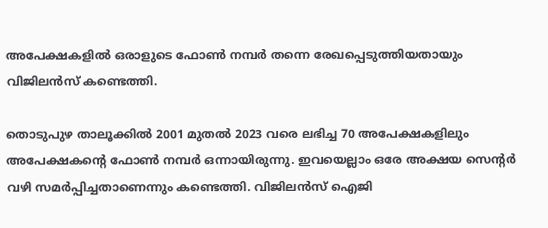അപേക്ഷകളില്‍ ഒരാളുടെ ഫോണ്‍ നമ്പര്‍ തന്നെ രേഖപ്പെടുത്തിയതായും വിജിലന്‍സ് കണ്ടെത്തി.

തൊടുപുഴ താലൂക്കില്‍ 2001 മുതല്‍ 2023 വരെ ലഭിച്ച 70 അപേക്ഷകളിലും അപേക്ഷകന്റെ ഫോണ്‍ നമ്പര്‍ ഒന്നായിരുന്നു. ഇവയെല്ലാം ഒരേ അക്ഷയ സെന്റര്‍ വഴി സമര്‍പ്പിച്ചതാണെന്നും കണ്ടെത്തി. വിജിലന്‍സ് ഐജി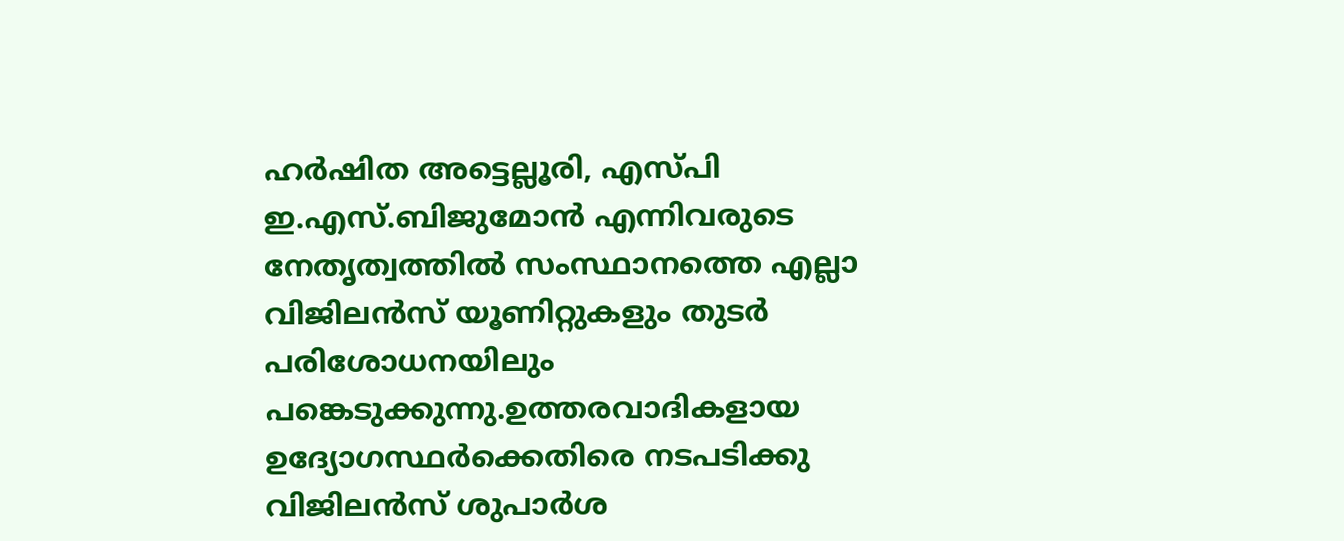ഹര്‍ഷിത അട്ടെല്ലൂരി, എസ്പി ഇ.എസ്.ബിജുമോന്‍ എന്നിവരുടെ നേതൃത്വത്തില്‍ സംസ്ഥാനത്തെ എല്ലാ വിജിലന്‍സ് യൂണിറ്റുകളും തുടര്‍ പരിശോധനയിലും പങ്കെടുക്കുന്നു.ഉത്തരവാദികളായ ഉദ്യോഗസ്ഥര്‍ക്കെതിരെ നടപടിക്കു വിജിലന്‍സ് ശുപാര്‍ശ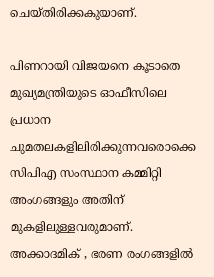ചെയ്തിരിക്കകുയാണ്.

പിണറായി വിജയനെ കൂടാതെ മുഖ്യമന്ത്രിയുടെ ഓഫീസിലെ പ്രധാന ചുമതലകളിലിരിക്കുന്നവരൊക്കെ സിപിഎ സംസ്ഥാന കമ്മിറ്റി അംഗങ്ങളും അതിന് മുകളിലുള്ളവരുമാണ്. അക്കാദമിക് , ഭരണ രംഗങ്ങളില്‍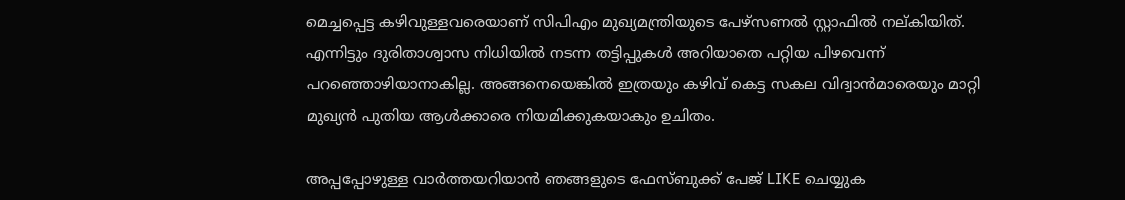മെച്ചപ്പെട്ട കഴിവുള്ളവരെയാണ് സിപിഎം മുഖ്യമന്ത്രിയുടെ പേഴ്‌സണല്‍ സ്റ്റാഫില്‍ നല്കിയിത്. എന്നിട്ടും ദുരിതാശ്വാസ നിധിയില്‍ നടന്ന തട്ടിപ്പുകള്‍ അറിയാതെ പറ്റിയ പിഴവെന്ന് പറഞ്ഞൊഴിയാനാകില്ല. അങ്ങനെയെങ്കില്‍ ഇത്രയും കഴിവ് കെട്ട സകല വിദ്വാന്‍മാരെയും മാറ്റി മുഖ്യന്‍ പുതിയ ആള്‍ക്കാരെ നിയമിക്കുകയാകും ഉചിതം.

അപ്പപ്പോഴുള്ള വാര്‍ത്തയറിയാന്‍ ഞങ്ങളുടെ ഫേസ്‌ബുക്ക്‌ പേജ് LIKE ചെയ്യുക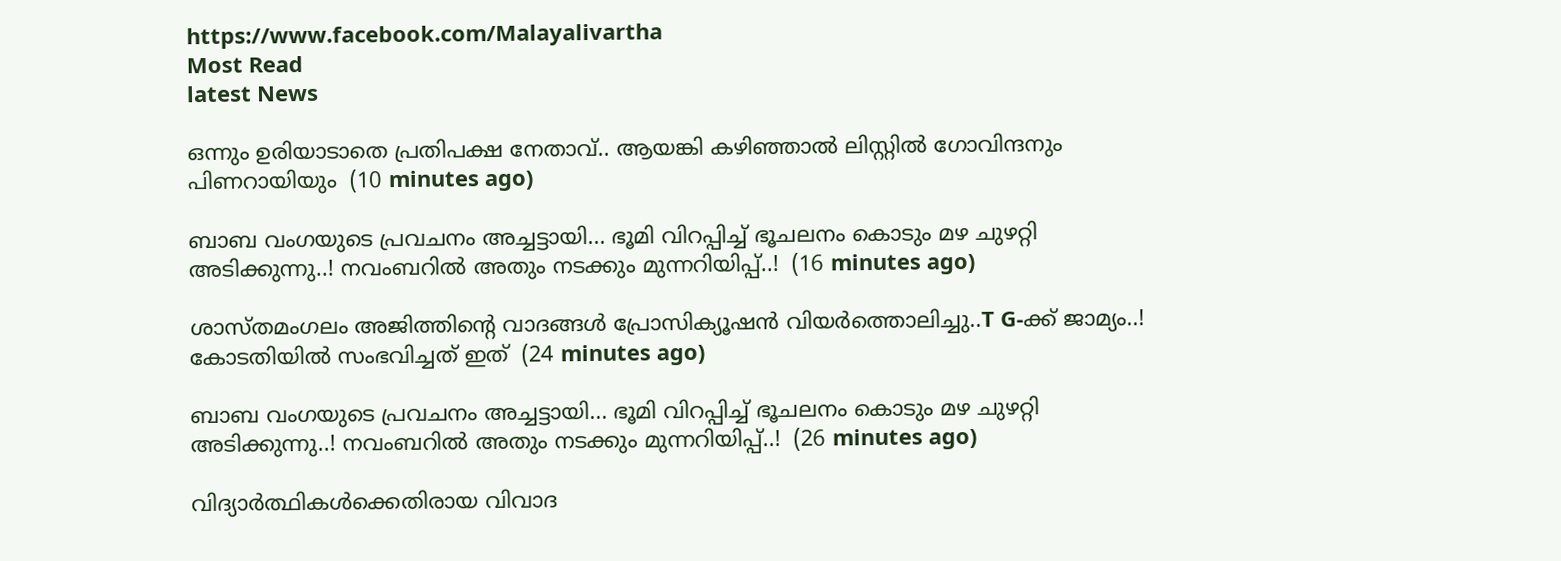https://www.facebook.com/Malayalivartha
Most Read
latest News

ഒന്നും ഉരിയാടാതെ പ്രതിപക്ഷ നേതാവ്.. ആയങ്കി കഴിഞ്ഞാൽ ലിസ്റ്റിൽ ഗോവിന്ദനും പിണറായിയും  (10 minutes ago)

ബാബ വംഗയുടെ പ്രവചനം അച്ചട്ടായി... ഭൂമി വിറപ്പിച്ച് ഭൂചലനം കൊടും മഴ ചുഴറ്റി അടിക്കുന്നു..! നവംബറിൽ അതും നടക്കും മുന്നറിയിപ്പ്..!  (16 minutes ago)

ശാസ്തമംഗലം അജിത്തിന്റെ വാദങ്ങള്‍ പ്രോസിക്യൂഷന്‍ വിയർത്തൊലിച്ചു..T G-ക്ക് ജാമ്യം..! കോടതിയിൽ സംഭവിച്ചത് ഇത്  (24 minutes ago)

ബാബ വംഗയുടെ പ്രവചനം അച്ചട്ടായി... ഭൂമി വിറപ്പിച്ച് ഭൂചലനം കൊടും മഴ ചുഴറ്റി അടിക്കുന്നു..! നവംബറിൽ അതും നടക്കും മുന്നറിയിപ്പ്..!  (26 minutes ago)

വിദ്യാർത്ഥികൾക്കെതിരായ വിവാദ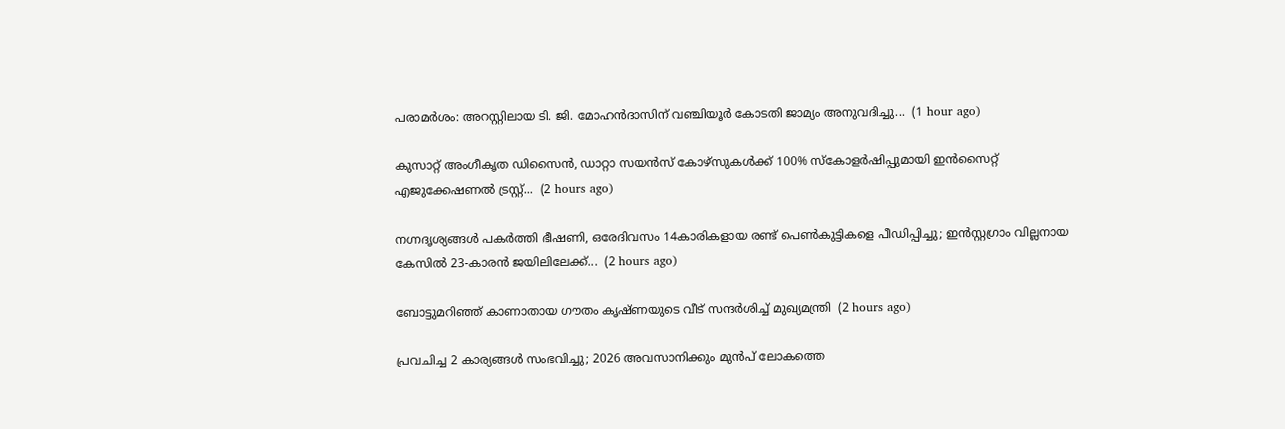പരാമർശം: അറസ്റ്റിലായ ടി. ജി. മോഹൻദാസിന് വഞ്ചിയൂർ കോടതി ജാമ്യം അനുവദിച്ചു...  (1 hour ago)

കുസാറ്റ് അംഗീകൃത ഡിസൈൻ, ഡാറ്റാ സയൻസ് കോഴ്സുകള്‍ക്ക് 100% സ്‌കോളർഷിപ്പുമായി ഇൻസൈറ്റ് എജുക്കേഷണൽ ട്രസ്റ്റ്...  (2 hours ago)

നഗ്നദൃശ്യങ്ങൾ പകർത്തി ഭീഷണി, ഒരേദിവസം 14കാരികളായ രണ്ട് പെൺകുട്ടികളെ പീഡിപ്പിച്ചു; ഇൻസ്റ്റഗ്രാം വില്ലനായ കേസിൽ 23-കാരൻ ജയിലിലേക്ക്...  (2 hours ago)

ബോട്ടുമറിഞ്ഞ് കാണാതായ ഗൗതം കൃഷ്ണയുടെ വീട് സന്ദര്‍ശിച്ച് മുഖ്യമന്ത്രി  (2 hours ago)

പ്രവചിച്ച 2 കാര്യങ്ങൾ സംഭവിച്ചു; 2026 അവസാനിക്കും മുൻപ് ലോകത്തെ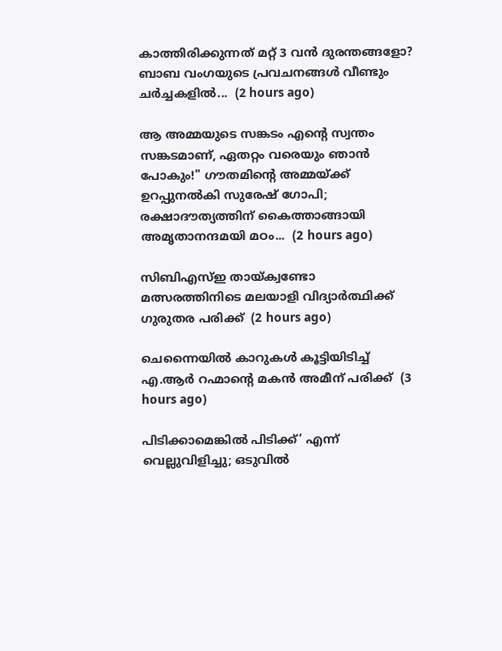കാത്തിരിക്കുന്നത് മറ്റ് 3 വൻ ദുരന്തങ്ങളോ? ബാബ വംഗയുടെ പ്രവചനങ്ങൾ വീണ്ടും ചർച്ചകളിൽ...  (2 hours ago)

ആ അമ്മയുടെ സങ്കടം എന്റെ സ്വന്തം സങ്കടമാണ്, ഏതറ്റം വരെയും ഞാൻ പോകും!" ഗൗതമിന്റെ അമ്മയ്ക്ക് ഉറപ്പുനൽകി സുരേഷ് ഗോപി; രക്ഷാദൗത്യത്തിന് കൈത്താങ്ങായി അമൃതാനന്ദമയി മഠം...  (2 hours ago)

സിബിഎസ്ഇ തായ്ക്വണ്ടോ മത്സരത്തിനിടെ മലയാളി വിദ്യാര്‍ത്ഥിക്ക് ഗുരുതര പരിക്ക്  (2 hours ago)

ചെന്നൈയില്‍ കാറുകള്‍ കൂട്ടിയിടിച്ച് എ.ആര്‍ റഹ്മാന്റെ മകന്‍ അമീന് പരിക്ക്  (3 hours ago)

പിടിക്കാമെങ്കിൽ പിടിക്ക്’ എന്ന് വെല്ലുവിളിച്ചു; ഒടുവിൽ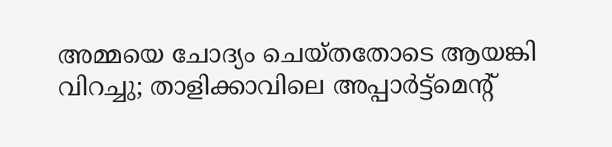അമ്മയെ ചോദ്യം ചെയ്തതോടെ ആയങ്കി വിറച്ചു; താളിക്കാവിലെ അപ്പാർട്ട്മെന്റ്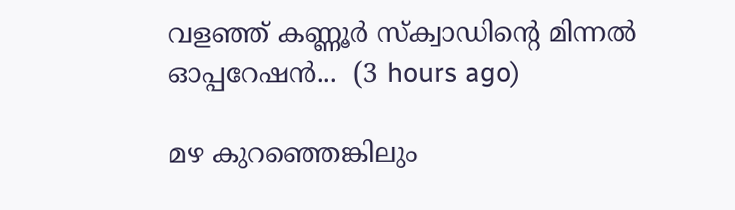വളഞ്ഞ് കണ്ണൂർ സ്ക്വാഡിന്റെ മിന്നൽ ഓപ്പറേഷൻ...  (3 hours ago)

മഴ കുറഞ്ഞെങ്കിലും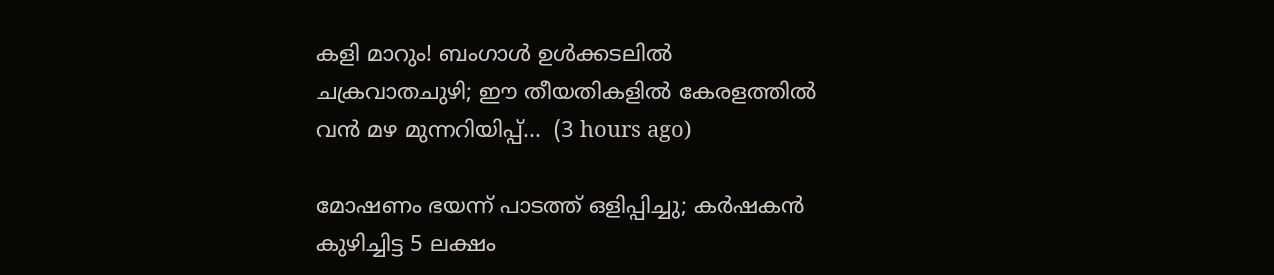കളി മാറും! ബംഗാൾ ഉൾക്കടലിൽ ചക്രവാതചുഴി; ഈ തീയതികളിൽ കേരളത്തിൽ വൻ മഴ മുന്നറിയിപ്പ്...  (3 hours ago)

മോഷണം ഭയന്ന് പാടത്ത് ഒളിപ്പിച്ചു; കർഷകൻ കുഴിച്ചിട്ട 5 ലക്ഷം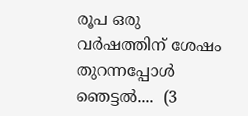രൂപ ഒരു വർഷത്തിന് ശേഷം തുറന്നപ്പോൾ ഞെട്ടൽ....  (3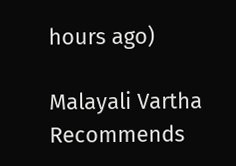hours ago)

Malayali Vartha Recommends